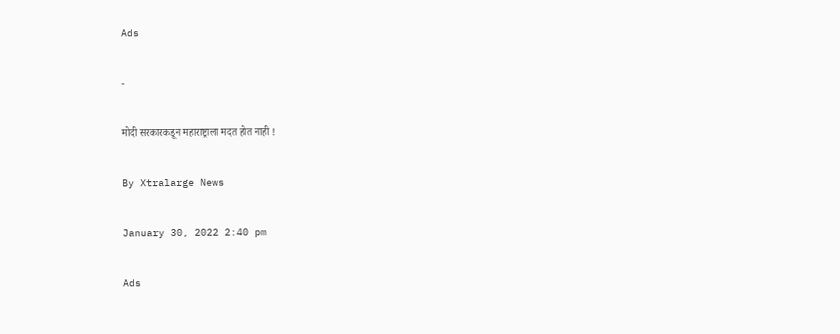Ads

-

मोदी सरकारकडून महाराष्ट्राला मदत होत नाही !

By Xtralarge News

January 30, 2022 2:40 pm

Ads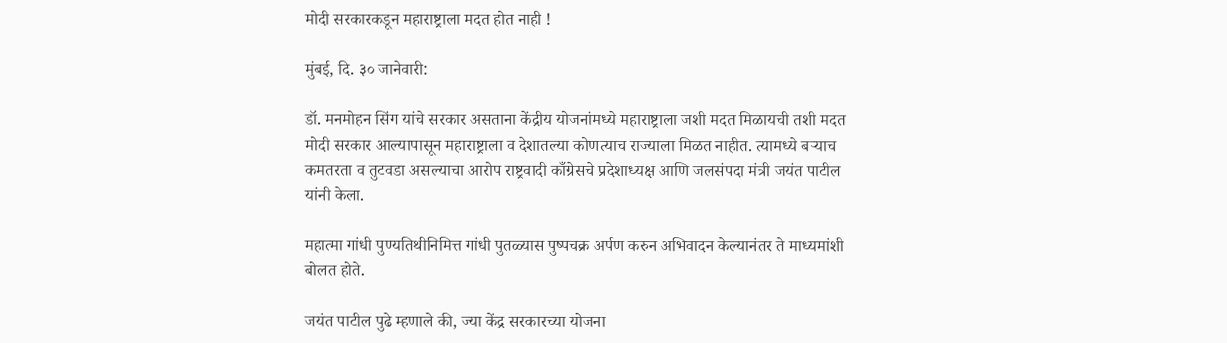मोदी सरकारकडून महाराष्ट्राला मदत होत नाही !

मुंबई, दि. ३० जानेवारी:

डॉ. मनमोहन सिंग यांचे सरकार असताना केंद्रीय योजनांमध्ये महाराष्ट्राला जशी मदत मिळायची तशी मदत मोदी सरकार आल्यापासून महाराष्ट्राला व देशातल्या कोणत्याच राज्याला मिळत नाहीत. त्यामध्ये बर्‍याच कमतरता व तुटवडा असल्याचा आरोप राष्ट्रवादी काँग्रेसचे प्रदेशाध्यक्ष आणि जलसंपदा मंत्री जयंत पाटील यांनी केला.

महात्मा गांधी पुण्यतिथीनिमित्त गांधी पुतळ्यास पुष्पचक्र अर्पण करुन अभिवादन केल्यानंतर ते माध्यमांशी बोलत होते.

जयंत पाटील पुढे म्हणाले की, ज्या केंद्र सरकारच्या योजना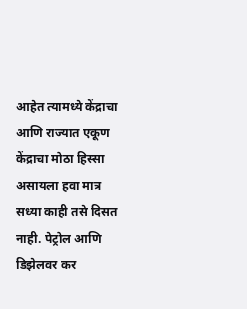आहेत त्यामध्ये केंद्राचा आणि राज्यात एकूण केंद्राचा मोठा हिस्सा असायला हवा मात्र सध्या काही तसे दिसत नाही. पेट्रोल आणि डिझेलवर कर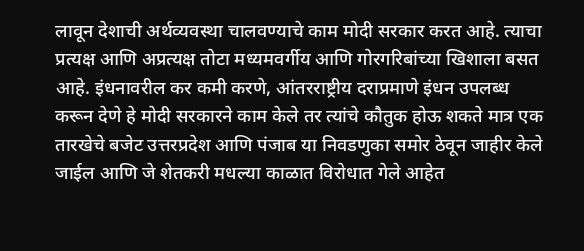लावून देशाची अर्थव्यवस्था चालवण्याचे काम मोदी सरकार करत आहे. त्याचा प्रत्यक्ष आणि अप्रत्यक्ष तोटा मध्यमवर्गीय आणि गोरगरिबांच्या खिशाला बसत आहे. इंधनावरील कर कमी करणे, आंतरराष्ट्रीय दराप्रमाणे इंधन उपलब्ध करून देणे हे मोदी सरकारने काम केले तर त्यांचे कौतुक होऊ शकते मात्र एक तारखेचे बजेट उत्तरप्रदेश आणि पंजाब या निवडणुका समोर ठेवून जाहीर केले जाईल आणि जे शेतकरी मधल्या काळात विरोधात गेले आहेत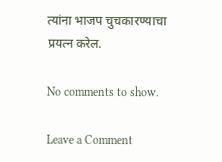त्यांना भाजप चुचकारण्याचा प्रयत्न करेल.

No comments to show.

Leave a Comment